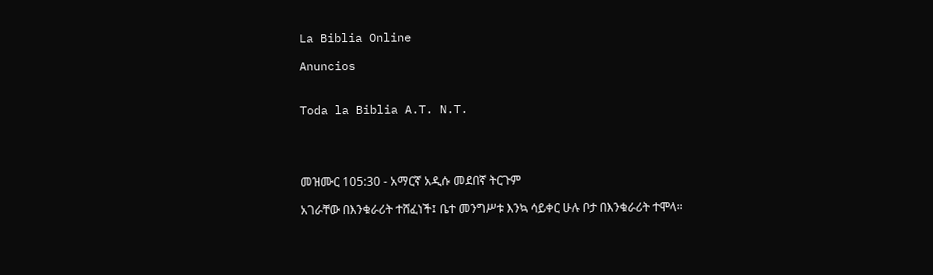La Biblia Online

Anuncios


Toda la Biblia A.T. N.T.




መዝሙር 105:30 - አማርኛ አዲሱ መደበኛ ትርጉም

አገራቸው በእንቁራሪት ተሸፈነች፤ ቤተ መንግሥቱ እንኳ ሳይቀር ሁሉ ቦታ በእንቁራሪት ተሞላ።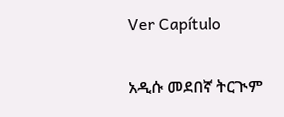Ver Capítulo

አዲሱ መደበኛ ትርጒም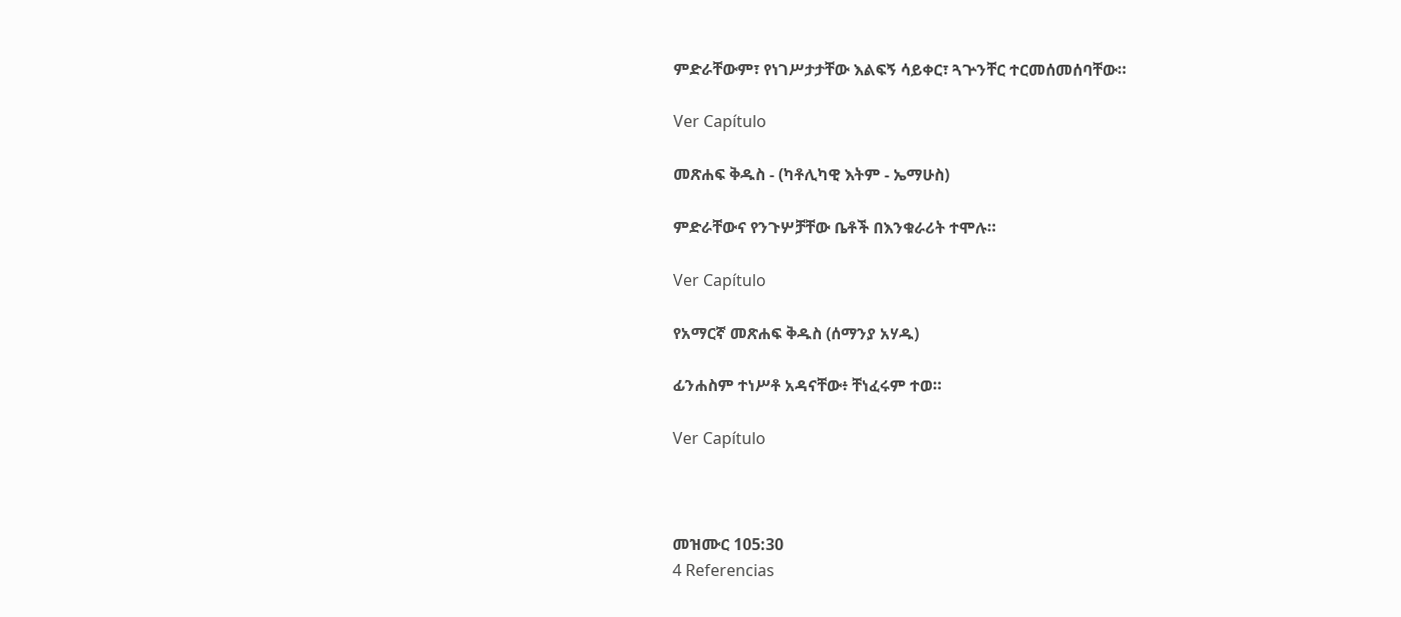ምድራቸውም፣ የነገሥታታቸው እልፍኝ ሳይቀር፣ ጓጕንቸር ተርመሰመሰባቸው።

Ver Capítulo

መጽሐፍ ቅዱስ - (ካቶሊካዊ እትም - ኤማሁስ)

ምድራቸውና የንጉሦቻቸው ቤቶች በእንቁራሪት ተሞሉ።

Ver Capítulo

የአማርኛ መጽሐፍ ቅዱስ (ሰማንያ አሃዱ)

ፊንሐስም ተነሥቶ አዳናቸው፥ ቸነፈሩም ተወ።

Ver Capítulo



መዝሙር 105:30
4 Referencias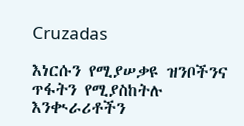Cruzadas

እነርሱን የሚያሠቃዩ ዝንቦችንና ጥፋትን የሚያስከትሉ እንቊራሪቶችን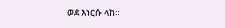ወደ እነርሱ ላከ።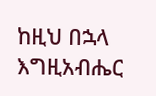ከዚህ በኋላ እግዚአብሔር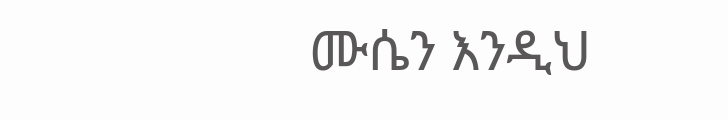ሙሴን እንዲህ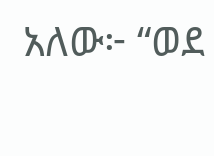አለው፦ “ወደ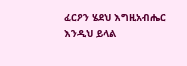ፈርዖን ሄደህ እግዚአብሔር እንዲህ ይላል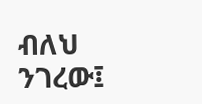ብለህ ንገረው፤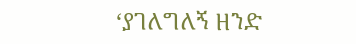‘ያገለግለኝ ዘንድ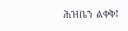ሕዝቤን ልቀቅ፤